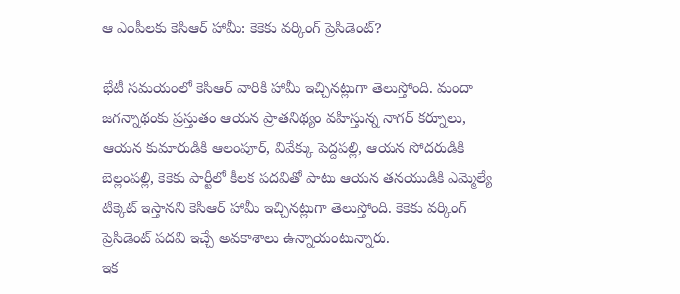ఆ ఎంపీలకు కెసిఆర్ హామీ: కెకెకు వర్కింగ్ ప్రెసిడెంట్?

భేటీ సమయంలో కెసిఆర్ వారికి హామీ ఇచ్చినట్లుగా తెలుస్తోంది. మందా జగన్నాథంకు ప్రస్తుతం ఆయన ప్రాతనిథ్యం వహిస్తున్న నాగర్ కర్నూలు, ఆయన కుమారుడికి ఆలంపూర్, వివేక్కు పెద్దపల్లి, ఆయన సోదరుడికి బెల్లంపల్లి, కెకెకు పార్టీలో కీలక పదవితో పాటు ఆయన తనయుడికి ఎమ్మెల్యే టిక్కెట్ ఇస్తానని కెసిఆర్ హామీ ఇచ్చినట్లుగా తెలుస్తోంది. కెకెకు వర్కింగ్ ప్రెసిడెంట్ పదవి ఇచ్చే అవకాశాలు ఉన్నాయంటున్నారు.
ఇక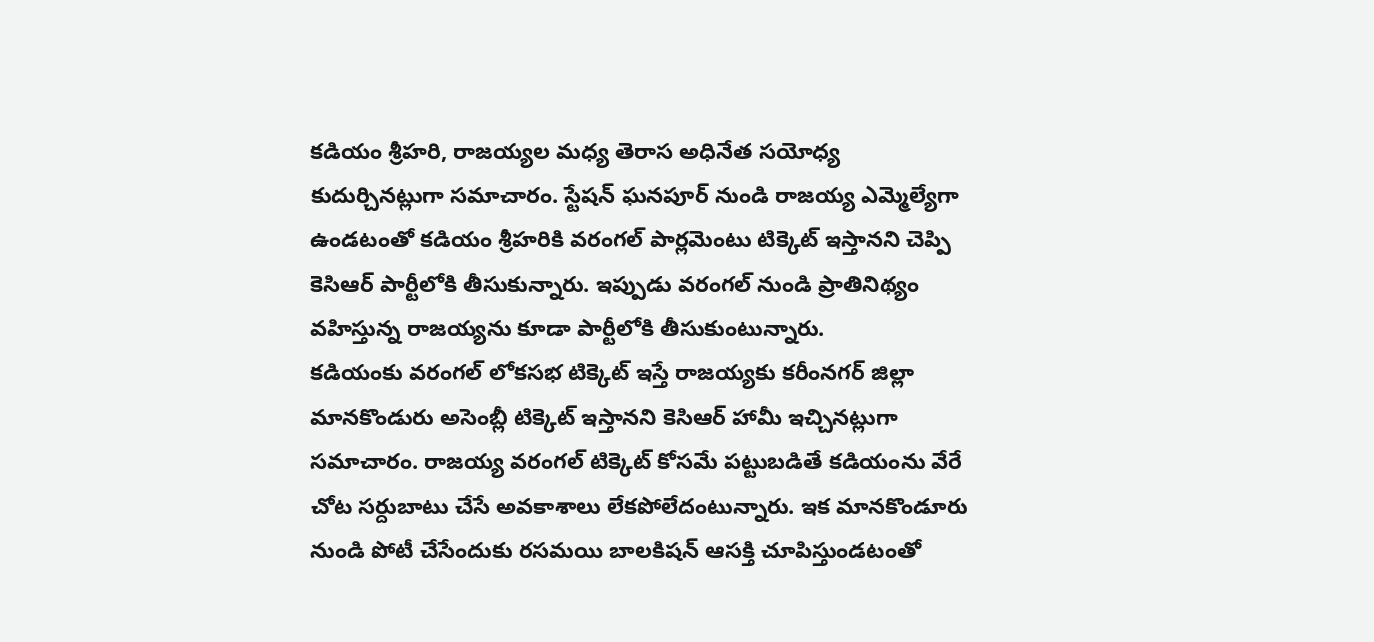కడియం శ్రీహరి, రాజయ్యల మధ్య తెరాస అధినేత సయోధ్య కుదుర్చినట్లుగా సమాచారం. స్టేషన్ ఘనపూర్ నుండి రాజయ్య ఎమ్మెల్యేగా ఉండటంతో కడియం శ్రీహరికి వరంగల్ పార్లమెంటు టిక్కెట్ ఇస్తానని చెప్పి కెసిఆర్ పార్టీలోకి తీసుకున్నారు. ఇప్పుడు వరంగల్ నుండి ప్రాతినిథ్యం వహిస్తున్న రాజయ్యను కూడా పార్టీలోకి తీసుకుంటున్నారు.
కడియంకు వరంగల్ లోకసభ టిక్కెట్ ఇస్తే రాజయ్యకు కరీంనగర్ జిల్లా మానకొండురు అసెంబ్లీ టిక్కెట్ ఇస్తానని కెసిఆర్ హామీ ఇచ్చినట్లుగా సమాచారం. రాజయ్య వరంగల్ టిక్కెట్ కోసమే పట్టుబడితే కడియంను వేరే చోట సర్దుబాటు చేసే అవకాశాలు లేకపోలేదంటున్నారు. ఇక మానకొండూరు నుండి పోటీ చేసేందుకు రసమయి బాలకిషన్ ఆసక్తి చూపిస్తుండటంతో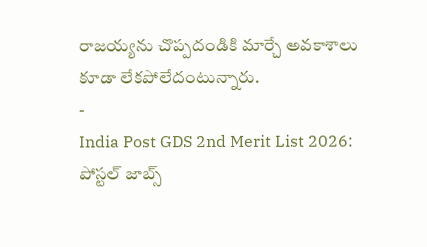రాజయ్యను చొప్పదండికి మార్చే అవకాశాలు కూడా లేకపోలేదంటున్నారు.
-
India Post GDS 2nd Merit List 2026: పోస్టల్ జాబ్స్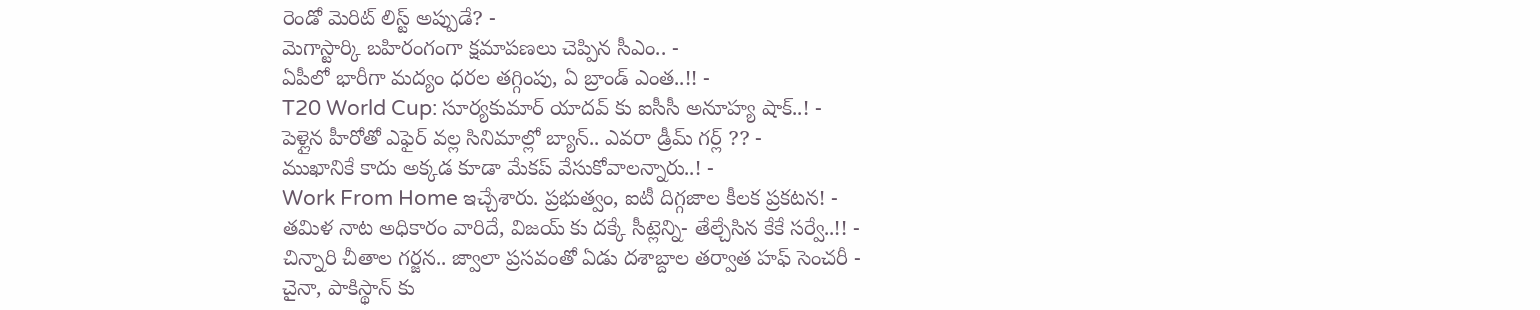రెండో మెరిట్ లిస్ట్ అప్పుడే? -
మెగాస్టార్కి బహిరంగంగా క్షమాపణలు చెప్పిన సీఎం.. -
ఏపీలో భారీగా మద్యం ధరల తగ్గింపు, ఏ బ్రాండ్ ఎంత..!! -
T20 World Cup: సూర్యకుమార్ యాదవ్ కు ఐసీసీ అనూహ్య షాక్..! -
పెళ్లైన హీరోతో ఎఫైర్ వల్ల సినిమాల్లో బ్యాన్.. ఎవరా డ్రీమ్ గర్ల్ ?? -
ముఖానికే కాదు అక్కడ కూడా మేకప్ వేసుకోవాలన్నారు..! -
Work From Home ఇచ్చేశారు. ప్రభుత్వం, ఐటీ దిగ్గజాల కీలక ప్రకటన! -
తమిళ నాట అధికారం వారిదే, విజయ్ కు దక్కే సీట్లెన్ని- తేల్చేసిన కేకే సర్వే..!! -
చిన్నారి చీతాల గర్జన.. జ్వాలా ప్రసవంతో ఏడు దశాబ్దాల తర్వాత హఫ్ సెంచరీ -
చైనా, పాకిస్థాన్ కు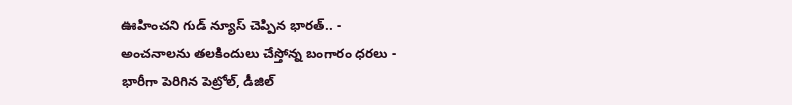ఊహించని గుడ్ న్యూస్ చెప్పిన భారత్.. -
అంచనాలను తలకిందులు చేస్తోన్న బంగారం ధరలు -
భారీగా పెరిగిన పెట్రోల్, డీజిల్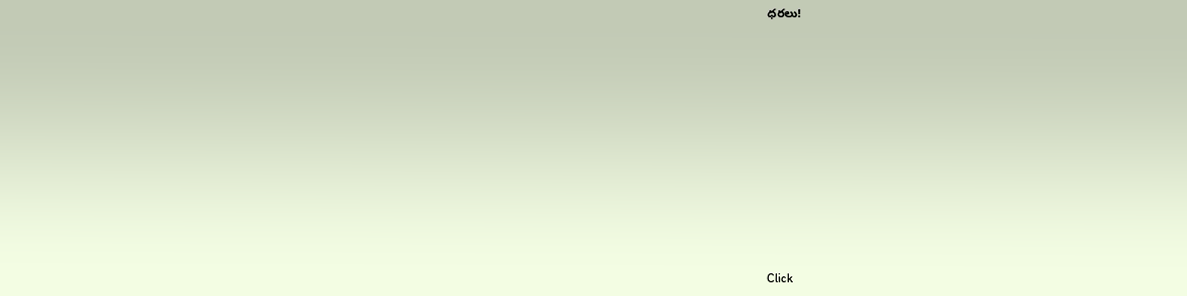ధరలు!












Click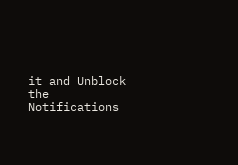it and Unblock the Notifications